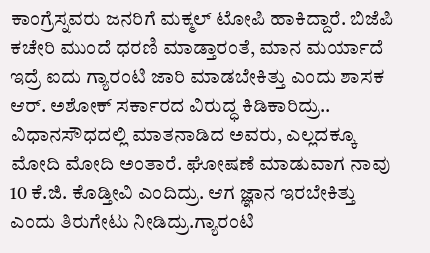ಕಾಂಗ್ರೆಸ್ನವರು ಜನರಿಗೆ ಮಕ್ಮಲ್ ಟೋಪಿ ಹಾಕಿದ್ದಾರೆ. ಬಿಜೆಪಿ ಕಚೇರಿ ಮುಂದೆ ಧರಣಿ ಮಾಡ್ತಾರಂತೆ, ಮಾನ ಮರ್ಯಾದೆ ಇದ್ರೆ ಐದು ಗ್ಯಾರಂಟಿ ಜಾರಿ ಮಾಡಬೇಕಿತ್ತು ಎಂದು ಶಾಸಕ ಆರ್. ಅಶೋಕ್ ಸರ್ಕಾರದ ವಿರುದ್ಧ ಕಿಡಿಕಾರಿದ್ರು.. ವಿಧಾನಸೌಧದಲ್ಲಿ ಮಾತನಾಡಿದ ಅವರು, ಎಲ್ಲದಕ್ಕೂ ಮೋದಿ ಮೋದಿ ಅಂತಾರೆ. ಘೋಷಣೆ ಮಾಡುವಾಗ ನಾವು 10 ಕೆ.ಜಿ. ಕೊಡ್ತೀವಿ ಎಂದಿದ್ರು. ಆಗ ಜ್ಞಾನ ಇರಬೇಕಿತ್ತು ಎಂದು ತಿರುಗೇಟು ನೀಡಿದ್ರು.ಗ್ಯಾರಂಟಿ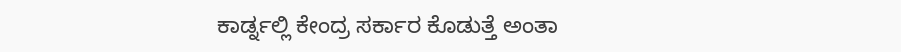ಕಾರ್ಡ್ನಲ್ಲಿ ಕೇಂದ್ರ ಸರ್ಕಾರ ಕೊಡುತ್ತೆ ಅಂತಾ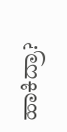ಹಾಕಿದ್ರಾ?